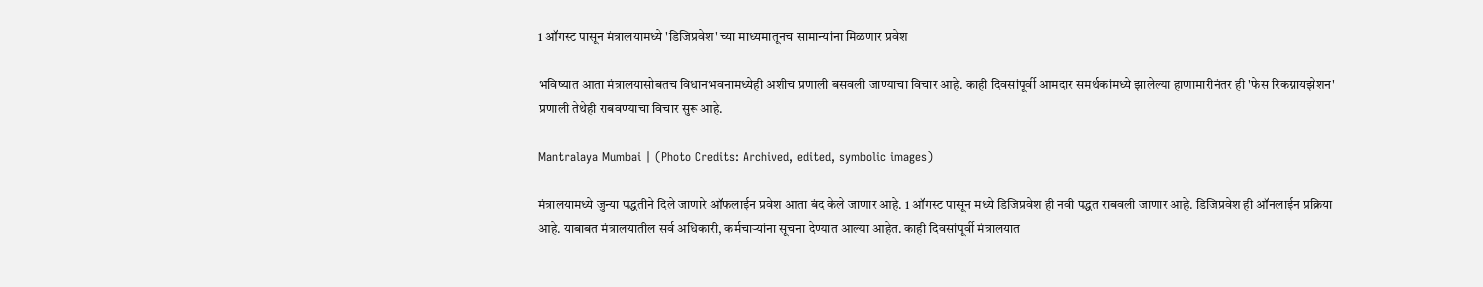1 ऑगस्ट पासून मंत्रालयामध्ये 'डिजिप्रवेश' च्या माध्यमातूनच सामान्यांना मिळणार प्रवेश

भविष्यात आता मंत्रालयासोबतच विधानभवनामध्येही अशीच प्रणाली बसवली जाण्याचा विचार आहे. काही दिवसांपूर्वी आमदार समर्थकांमध्ये झालेल्या हाणामारीनंतर ही 'फेस रिकग्नायझेशन' प्रणाली तेथेही राबवण्याचा विचार सुरू आहे.

Mantralaya Mumbai | (Photo Credits: Archived, edited, symbolic images)

मंत्रालयामध्ये जुन्या पद्धतीने दिले जाणारे ऑफलाईन प्रवेश आता बंद केले जाणार आहे. 1 ऑगस्ट पासून मध्ये डिजिप्रवेश ही नवी पद्धत राबवली जाणार आहे. डिजिप्रवेश ही ऑनलाईन प्रक्रिया आहे. याबाबत मंत्रालयातील सर्व अधिकारी, कर्मचार्‍यांना सूचना देण्यात आल्या आहेत. काही दिवसांपूर्वी मंत्रालयात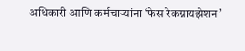अधिकारी आणि कर्मचार्‍यांना ‘फेस रेकग्नायझेशन’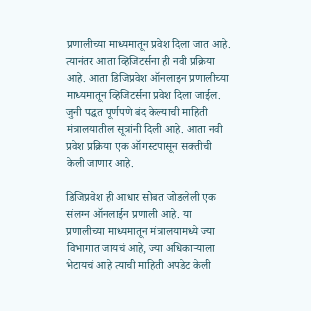प्रणालीच्या माध्यमातून प्रवेश दिला जात आहे. त्यानंतर आता व्हिजिटर्सना ही नवी प्रक्रिया आहे. आता डिजिप्रवेश ऑनलाइन प्रणालीच्या माध्यमातून व्हिजिटर्सना प्रवेश दिला जाईल. जुनी पद्धत पूर्णपणे बंद केल्याची माहिती मंत्रालयातील सूत्रांनी दिली आहे. आता नवी प्रवेश प्रक्रिया एक ऑगस्टपासून सक्तीची केली जाणार आहे.

डिजिप्रवेश ही आधार सोबत जोडलेली एक संलग्न ऑनलाईन प्रणाली आहे. या प्रणालीच्या माध्यमातून मंत्रालयामध्ये ज्या विभागात जायचं आहे, ज्या अधिकार्‍याला भेटायचं आहे त्याची माहिती अपडेट केली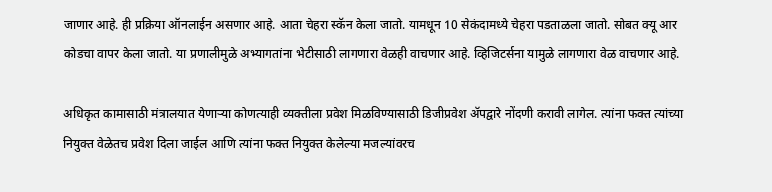जाणार आहे. ही प्रक्रिया ऑनलाईन असणार आहे. आता चेहरा स्कॅन केला जातो. यामधून 10 सेकंदामध्ये चेहरा पडताळला जातो. सोबत क्यू आर कोडचा वापर केला जातो. या प्रणालीमुळे अभ्यागतांना भेटीसाठी लागणारा वेळही वाचणार आहे. व्हिजिटर्सना यामुळे लागणारा वेळ वाचणार आहे.

अधिकृत कामासाठी मंत्रालयात येणाऱ्या कोणत्याही व्यक्तीला प्रवेश मिळविण्यासाठी डिजीप्रवेश ॲपद्वारे नोंदणी करावी लागेल. त्यांना फक्त त्यांच्या नियुक्त वेळेतच प्रवेश दिला जाईल आणि त्यांना फक्त नियुक्त केलेल्या मजल्यांवरच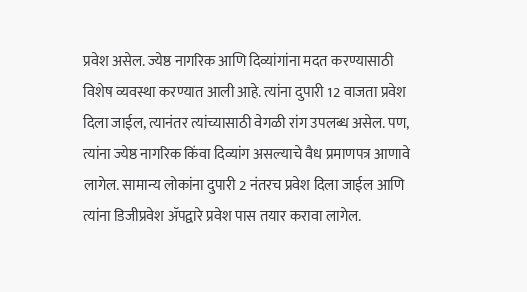प्रवेश असेल. ज्येष्ठ नागरिक आणि दिव्यांगांना मदत करण्यासाठी विशेष व्यवस्था करण्यात आली आहे. त्यांना दुपारी 12 वाजता प्रवेश दिला जाईल, त्यानंतर त्यांच्यासाठी वेगळी रांग उपलब्ध असेल. पण, त्यांना ज्येष्ठ नागरिक किंवा दिव्यांग असल्याचे वैध प्रमाणपत्र आणावे लागेल. सामान्य लोकांना दुपारी 2 नंतरच प्रवेश दिला जाईल आणि त्यांना डिजीप्रवेश ॲपद्वारे प्रवेश पास तयार करावा लागेल.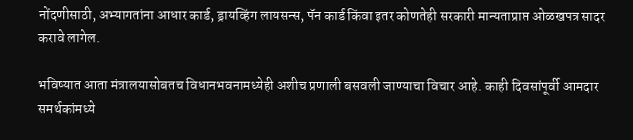नोंदणीसाठी, अभ्यागतांना आधार कार्ड, ड्रायव्हिंग लायसन्स, पॅन कार्ड किंवा इतर कोणतेही सरकारी मान्यताप्राप्त ओळखपत्र सादर करावे लागेल.

भविष्यात आता मंत्रालयासोबतच विधानभवनामध्येही अशीच प्रणाली बसवली जाण्याचा विचार आहे. काही दिवसांपूर्वी आमदार समर्थकांमध्ये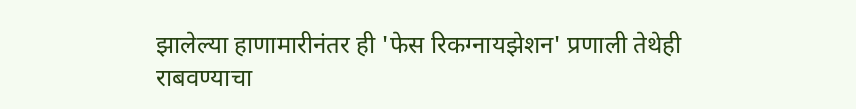झालेल्या हाणामारीनंतर ही 'फेस रिकग्नायझेशन' प्रणाली तेथेही राबवण्याचा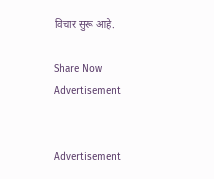विचार सुरू आहे.

Share Now
Advertisement


Advertisement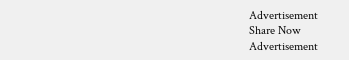Advertisement
Share Now
Advertisement